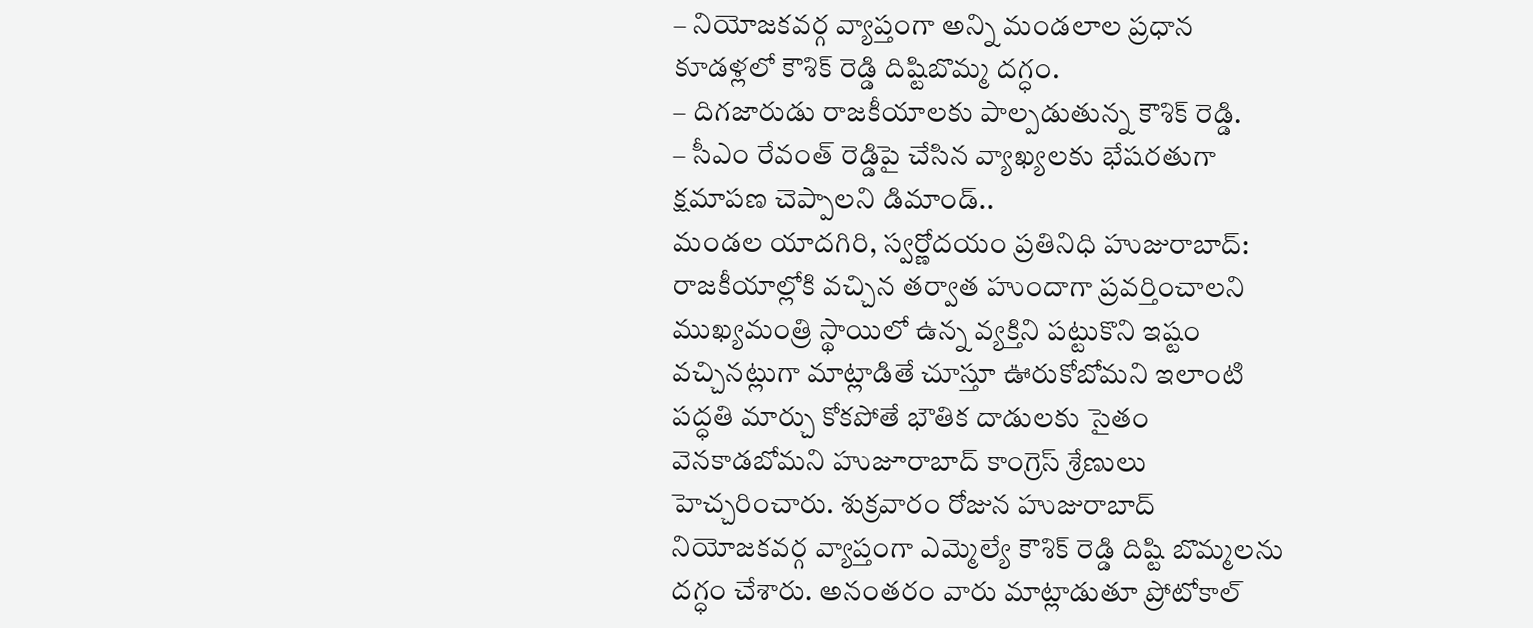– నియోజకవర్గ వ్యాప్తంగా అన్ని మండలాల ప్రధాన కూడళ్లలో కౌశిక్ రెడ్డి దిష్టిబొమ్మ దగ్ధం.
– దిగజారుడు రాజకీయాలకు పాల్పడుతున్న కౌశిక్ రెడ్డి.
– సీఎం రేవంత్ రెడ్డిపై చేసిన వ్యాఖ్యలకు భేషరతుగా క్షమాపణ చెప్పాలని డిమాండ్..
మండల యాదగిరి, స్వర్ణోదయం ప్రతినిధి హుజురాబాద్: రాజకీయాల్లోకి వచ్చిన తర్వాత హుందాగా ప్రవర్తించాలని ముఖ్యమంత్రి స్థాయిలో ఉన్న వ్యక్తిని పట్టుకొని ఇష్టం వచ్చినట్లుగా మాట్లాడితే చూస్తూ ఊరుకోబోమని ఇలాంటి పద్ధతి మార్చు కోకపోతే భౌతిక దాడులకు సైతం వెనకాడబోమని హుజూరాబాద్ కాంగ్రెస్ శ్రేణులు హెచ్చరించారు. శుక్రవారం రోజున హుజురాబాద్ నియోజకవర్గ వ్యాప్తంగా ఎమ్మెల్యే కౌశిక్ రెడ్డి దిష్టి బొమ్మలను దగ్ధం చేశారు. అనంతరం వారు మాట్లాడుతూ ప్రోటోకాల్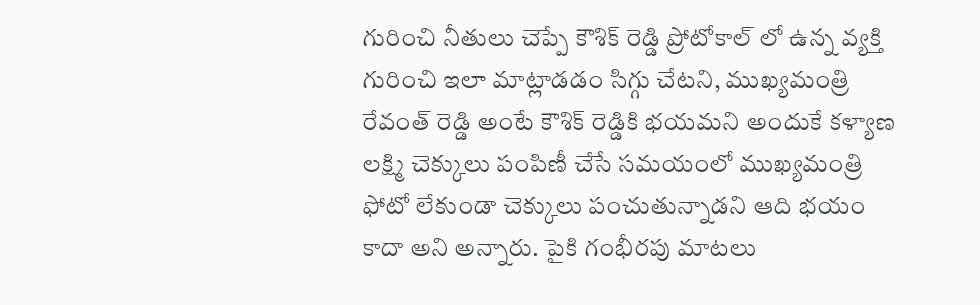గురించి నీతులు చెప్పే కౌశిక్ రెడ్డి ప్రోటోకాల్ లో ఉన్న వ్యక్తి గురించి ఇలా మాట్లాడడం సిగ్గు చేటని, ముఖ్యమంత్రి రేవంత్ రెడ్డి అంటే కౌశిక్ రెడ్డికి భయమని అందుకే కళ్యాణ లక్ష్మి చెక్కులు పంపిణీ చేసే సమయంలో ముఖ్యమంత్రి ఫోటో లేకుండా చెక్కులు పంచుతున్నాడని ఆది భయం కాదా అని అన్నారు. పైకి గంభీరపు మాటలు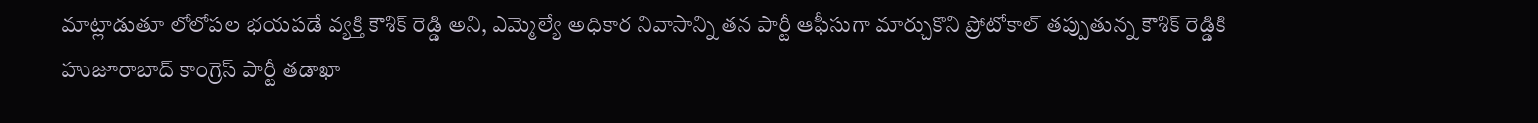మాట్లాడుతూ లోలోపల భయపడే వ్యక్తి కౌశిక్ రెడ్డి అని, ఎమ్మెల్యే అధికార నివాసాన్ని తన పార్టీ ఆఫీసుగా మార్చుకొని ప్రోటోకాల్ తప్పుతున్న కౌశిక్ రెడ్డికి హుజూరాబాద్ కాంగ్రెస్ పార్టీ తడాఖా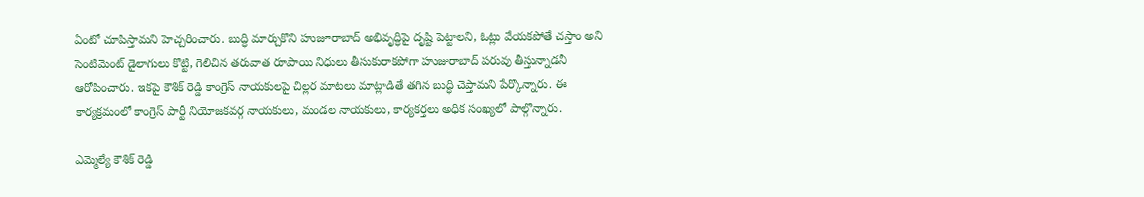ఏంటో చూపిస్తామని హెచ్చరించారు. బుద్ధి మార్చుకొని హుజూరాబాద్ అభివృద్ధిపై దృష్టి పెట్టాలని, ఓట్లు వేయకపోతే చస్తాం అని సెంటిమెంట్ డైలాగులు కొట్టి, గెలిచిన తరువాత రూపాయి నిధులు తీసుకురాకపోగా హుజురాబాద్ పరువు తీస్తున్నాడనీ ఆరోపించారు. ఇకపై కౌశిక్ రెడ్డి కాంగ్రెస్ నాయకులపై చిల్లర మాటలు మాట్లాడితే తగిన బుద్ధి చెప్తామని పేర్కొన్నారు. ఈ కార్యక్రమంలో కాంగ్రెస్ పార్టీ నియోజకవర్గ నాయకులు, మండల నాయకులు, కార్యకర్తలు అధిక సంఖ్యలో పాల్గొన్నారు.

ఎమ్మెల్యే కౌశిక్ రెడ్డి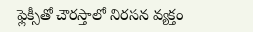ఫ్లెక్సీతో చౌరస్తాలో నిరసన వ్యక్తం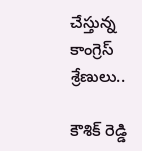చేస్తున్న కాంగ్రెస్ శ్రేణులు..

కౌశిక్ రెడ్డి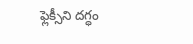ఫ్లెక్సీని దగ్ధం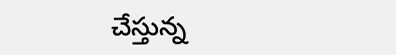చేస్తున్న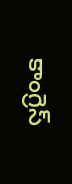కాంగ్రెస్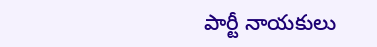పార్టీ నాయకులు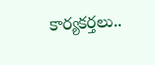కార్యకర్తలు..